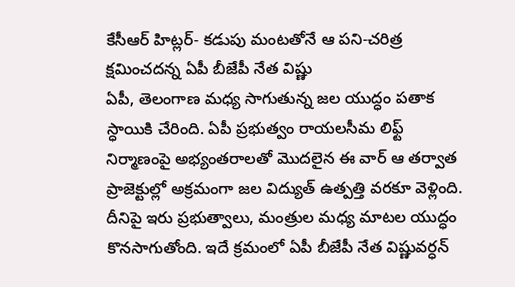కేసీఆర్ హిట్లర్- కడుపు మంటతోనే ఆ పని-చరిత్ర క్షమించదన్న ఏపీ బీజేపీ నేత విష్ణు
ఏపీ, తెలంగాణ మధ్య సాగుతున్న జల యుద్ధం పతాక స్ధాయికి చేరింది. ఏపీ ప్రభుత్వం రాయలసీమ లిఫ్ట్ నిర్మాణంపై అభ్యంతరాలతో మొదలైన ఈ వార్ ఆ తర్వాత ప్రాజెక్టుల్లో అక్రమంగా జల విద్యుత్ ఉత్పత్తి వరకూ వెళ్లింది. దీనిపై ఇరు ప్రభుత్వాలు, మంత్రుల మధ్య మాటల యుద్ధం కొనసాగుతోంది. ఇదే క్రమంలో ఏపీ బీజేపీ నేత విష్ణువర్ధన్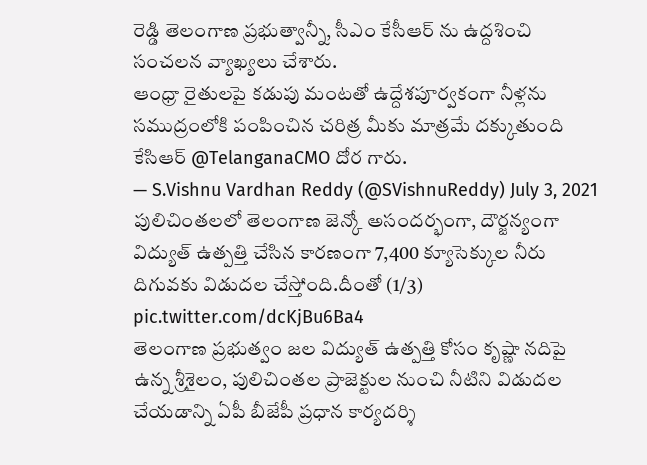రెడ్డి తెలంగాణ ప్రభుత్వాన్నీ, సీఎం కేసీఆర్ ను ఉద్దశించి సంచలన వ్యాఖ్యలు చేశారు.
ఆంధ్రా రైతులపై కడుపు మంటతో ఉద్దేశపూర్వకంగా నీళ్లను సముద్రంలోకి పంపించిన చరిత్ర మీకు మాత్రమే దక్కుతుంది కేసిఆర్ @TelanganaCMO దోర గారు.
— S.Vishnu Vardhan Reddy (@SVishnuReddy) July 3, 2021
పులిచింతలలో తెలంగాణ జెన్కో అసందర్భంగా, దౌర్జన్యంగా విద్యుత్ ఉత్పత్తి చేసిన కారణంగా 7,400 క్యూసెక్కుల నీరు దిగువకు విడుదల చేస్తోంది.దీంతో (1/3) pic.twitter.com/dcKjBu6Ba4
తెలంగాణ ప్రభుత్వం జల విద్యుత్ ఉత్పత్తి కోసం కృష్ణా నదిపై ఉన్న శ్రీశైలం, పులిచింతల ప్రాజెక్టుల నుంచి నీటిని విడుదల చేయడాన్ని ఏపీ బీజేపీ ప్రధాన కార్యదర్శి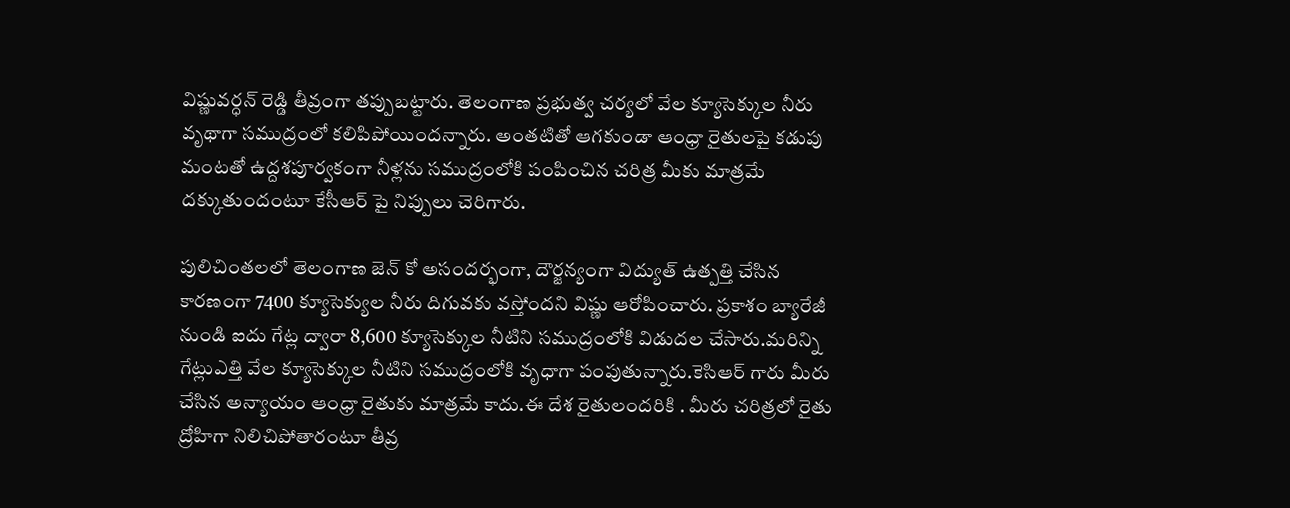విష్ణువర్ధన్ రెడ్డి తీవ్రంగా తప్పుబట్టారు. తెలంగాణ ప్రభుత్వ చర్యలో వేల క్యూసెక్కుల నీరు వృథాగా సముద్రంలో కలిపిపోయిందన్నారు. అంతటితో ఆగకుండా ఆంధ్రా రైతులపై కడుపు మంటతో ఉద్దశపూర్వకంగా నీళ్లను సముద్రంలోకి పంపించిన చరిత్ర మీకు మాత్రమే దక్కుతుందంటూ కేసీఆర్ పై నిప్పులు చెరిగారు.

పులిచింతలలో తెలంగాణ జెన్ కో అసందర్భంగా, దౌర్జన్యంగా విద్యుత్ ఉత్పత్తి చేసిన కారణంగా 7400 క్యూసెక్యుల నీరు దిగువకు వస్తోందని విష్ణు ఆరోపించారు. ప్రకాశం బ్యారేజీ నుండి ఐదు గేట్ల ద్వారా 8,600 క్యూసెక్కుల నీటిని సముద్రంలోకి విడుదల చేసారు.మరిన్ని గేట్లుఎత్తి వేల క్యూసెక్కుల నీటిని సముద్రంలోకి వృధాగా పంపుతున్నారు.కెసిఆర్ గారు మీరు చేసిన అన్యాయం ఆంధ్రా రైతుకు మాత్రమే కాదు.ఈ దేశ రైతులందరికి . మీరు చరిత్రలో రైతు ద్రోహిగా నిలిచిపోతారంటూ తీవ్ర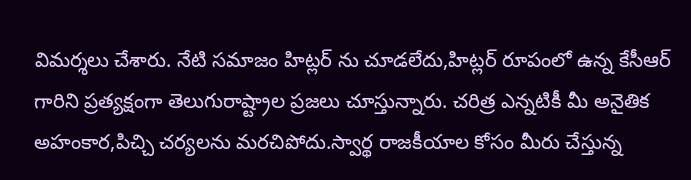విమర్శలు చేశారు. నేటి సమాజం హిట్లర్ ను చూడలేదు,హిట్లర్ రూపంలో ఉన్న కేసీఆర్ గారిని ప్రత్యక్షంగా తెలుగురాష్ట్రాల ప్రజలు చూస్తున్నారు. చరిత్ర ఎన్నటికీ మీ అనైతిక అహంకార,పిచ్చి చర్యలను మరచిపోదు.స్వార్థ రాజకీయాల కోసం మీరు చేస్తున్న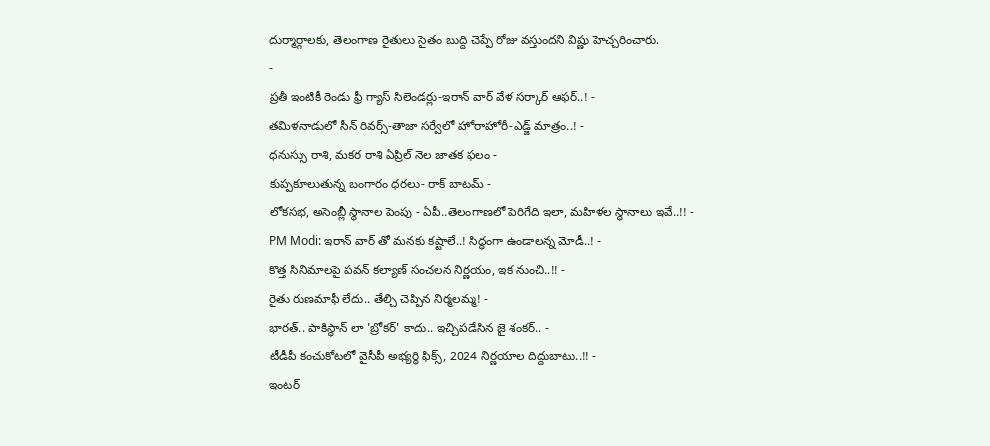దుర్మార్గాలకు, తెలంగాణ రైతులు సైతం బుద్ది చెప్పే రోజు వస్తుందని విష్ణు హెచ్చరించారు.
-
ప్రతీ ఇంటికీ రెండు ఫ్రీ గ్యాస్ సిలెండర్లు-ఇరాన్ వార్ వేళ సర్కార్ ఆఫర్..! -
తమిళనాడులో సీన్ రివర్స్-తాజా సర్వేలో హోరాహోరీ-ఎడ్జ్ మాత్రం..! -
ధనుస్సు రాశి, మకర రాశి ఏప్రిల్ నెల జాతక ఫలం -
కుప్పకూలుతున్న బంగారం ధరలు- రాక్ బాటమ్ -
లోకసభ, అసెంబ్లీ స్థానాల పెంపు - ఏపీ..తెలంగాణలో పెరిగేది ఇలా, మహిళల స్థానాలు ఇవే..!! -
PM Modi: ఇరాన్ వార్ తో మనకు కష్టాలే..! సిద్ధంగా ఉండాలన్న మోడీ..! -
కొత్త సినిమాలపై పవన్ కల్యాణ్ సంచలన నిర్ణయం, ఇక నుంచి..!! -
రైతు రుణమాఫీ లేదు.. తేల్చి చెప్పిన నిర్మలమ్మ! -
భారత్.. పాకిస్థాన్ లా 'బ్రోకర్' కాదు.. ఇచ్చిపడేసిన జై శంకర్.. -
టీడీపీ కంచుకోటలో వైసీపీ అభ్యర్ధి ఫిక్స్, 2024 నిర్ణయాల దిద్దుబాటు..!! -
ఇంటర్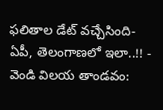ఫలితాల డేట్ వచ్చేసింది- ఏపీ, తెలంగాణలో ఇలా..!! -
వెండి విలయ తాండవం: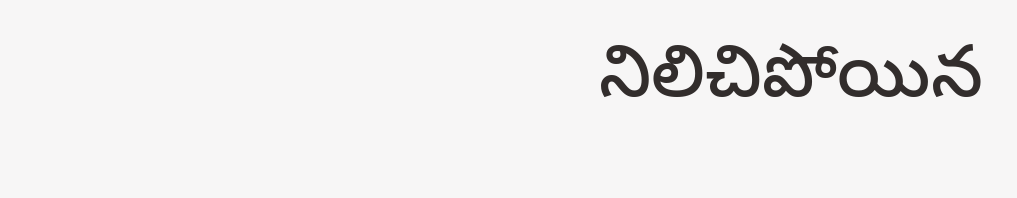నిలిచిపోయిన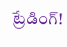ట్రేడింగ్!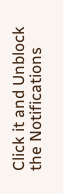Click it and Unblock the Notifications